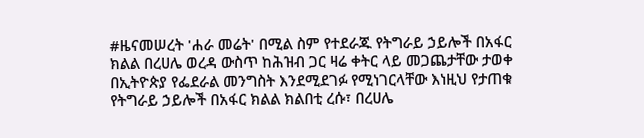#ዜናመሠረት 'ሐራ መሬት' በሚል ስም የተደራጁ የትግራይ ኃይሎች በአፋር ክልል በረሀሌ ወረዳ ውስጥ ከሕዝብ ጋር ዛሬ ቀትር ላይ መጋጨታቸው ታወቀ
በኢትዮጵያ የፌደራል መንግስት እንደሚደገፉ የሚነገርላቸው እነዚህ የታጠቁ የትግራይ ኃይሎች በአፋር ክልል ክልበቲ ረሱ፣ በረሀሌ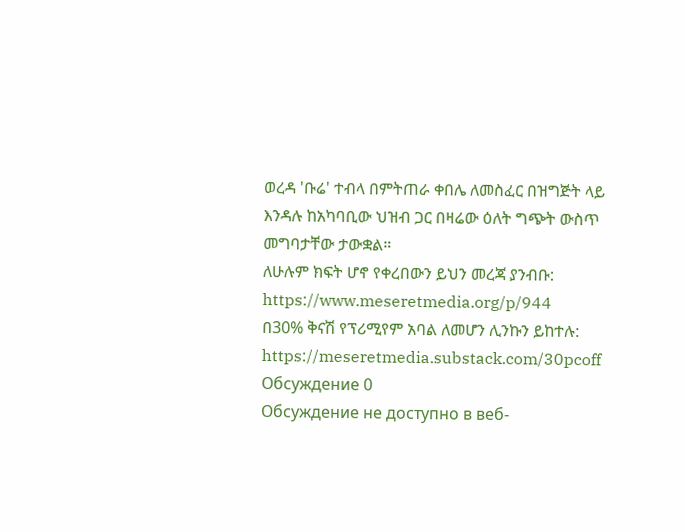ወረዳ 'ቡሬ' ተብላ በምትጠራ ቀበሌ ለመስፈር በዝግጅት ላይ እንዳሉ ከአካባቢው ህዝብ ጋር በዛሬው ዕለት ግጭት ውስጥ መግባታቸው ታውቋል።
ለሁሉም ክፍት ሆኖ የቀረበውን ይህን መረጃ ያንብቡ:
https://www.meseretmedia.org/p/944
በ30% ቅናሽ የፕሪሚየም አባል ለመሆን ሊንኩን ይከተሉ:
https://meseretmedia.substack.com/30pcoff
Обсуждение 0
Обсуждение не доступно в веб-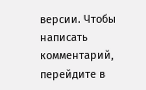версии. Чтобы написать комментарий, перейдите в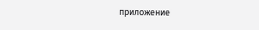приложение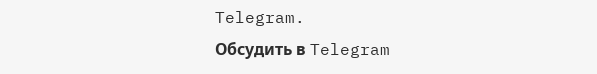Telegram.
Обсудить в Telegram